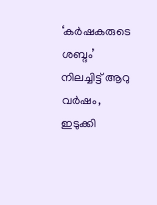‘കര്‍ഷകരുടെ ശബ്ദം’ നിലച്ചിട്ട് ആറു വര്‍ഷം, ഇടുക്കി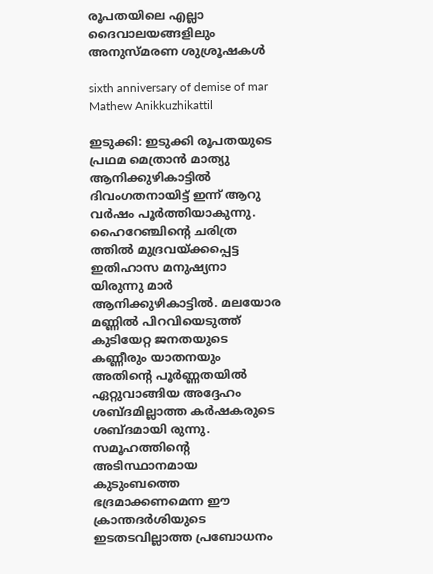രൂപതയിലെ എല്ലാ ദൈവാലയങ്ങളിലും അനുസ്മരണ ശുശ്രൂഷകള്‍

sixth anniversary of demise of mar Mathew Anikkuzhikattil

ഇടുക്കി: ഇടുക്കി രൂപതയുടെ പ്രഥമ മെത്രാന്‍ മാത്യു ആനിക്കുഴികാട്ടില്‍ ദിവംഗതനായിട്ട് ഇന്ന് ആറു വര്‍ഷം പൂര്‍ത്തിയാകുന്നു. ഹൈറേഞ്ചിന്റെ ചരിത്ര ത്തില്‍ മുദ്രവയ്ക്കപ്പെട്ട ഇതിഹാസ മനുഷ്യനാ യിരുന്നു മാര്‍ ആനിക്കുഴികാട്ടില്‍. മലയോര മണ്ണില്‍ പിറവിയെടുത്ത് കുടിയേറ്റ ജനതയുടെ കണ്ണീരും യാതനയും അതിന്റെ പൂര്‍ണ്ണതയില്‍ ഏറ്റുവാങ്ങിയ അദ്ദേഹം ശബ്ദമില്ലാത്ത കര്‍ഷകരുടെ ശബ്ദമായി രുന്നു. സമൂഹത്തിന്റെ അടിസ്ഥാനമായ കുടുംബത്തെ ഭദ്രമാക്കണമെന്ന ഈ ക്രാന്തദര്‍ശിയുടെ ഇടതടവില്ലാത്ത പ്രബോധനം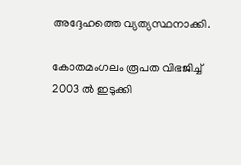അദ്ദേഹത്തെ വ്യത്യസ്ഥനാക്കി.

കോതമംഗലം രൂപത വിഭജിച്ച് 2003 ല്‍ ഇടുക്കി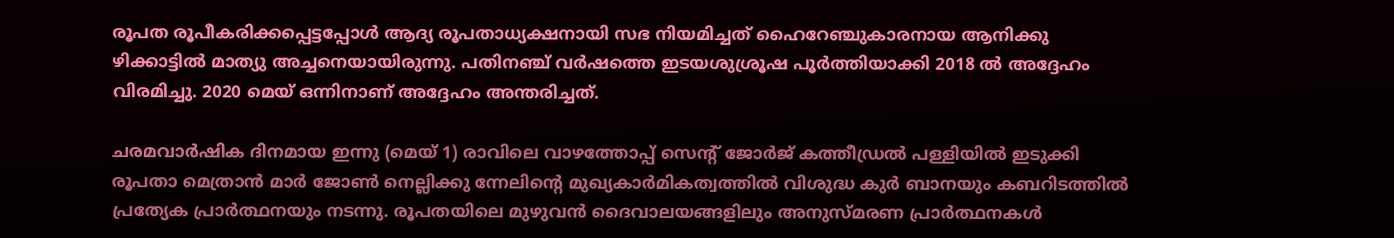രൂപത രൂപീകരിക്കപ്പെട്ടപ്പോള്‍ ആദ്യ രൂപതാധ്യക്ഷനായി സഭ നിയമിച്ചത് ഹൈറേഞ്ചുകാരനായ ആനിക്കു ഴിക്കാട്ടില്‍ മാത്യു അച്ചനെയായിരുന്നു. പതിനഞ്ച് വര്‍ഷത്തെ ഇടയശുശ്രൂഷ പൂര്‍ത്തിയാക്കി 2018 ല്‍ അദ്ദേഹം വിരമിച്ചു. 2020 മെയ് ഒന്നിനാണ് അദ്ദേഹം അന്തരിച്ചത്.

ചരമവാര്‍ഷിക ദിനമായ ഇന്നു (മെയ് 1) രാവിലെ വാഴത്തോപ്പ് സെന്റ് ജോര്‍ജ് കത്തീഡ്രല്‍ പള്ളിയില്‍ ഇടുക്കി രൂപതാ മെത്രാന്‍ മാര്‍ ജോണ്‍ നെല്ലിക്കു ന്നേലിന്റെ മുഖ്യകാര്‍മികത്വത്തില്‍ വിശുദ്ധ കുര്‍ ബാനയും കബറിടത്തില്‍ പ്രത്യേക പ്രാര്‍ത്ഥനയും നടന്നു. രൂപതയിലെ മുഴുവന്‍ ദൈവാലയങ്ങളിലും അനുസ്മരണ പ്രാര്‍ത്ഥനകള്‍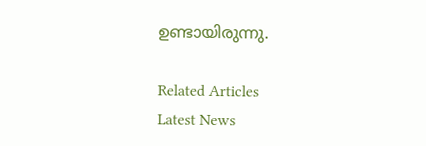ഉണ്ടായിരുന്നു.

Related Articles
Latest News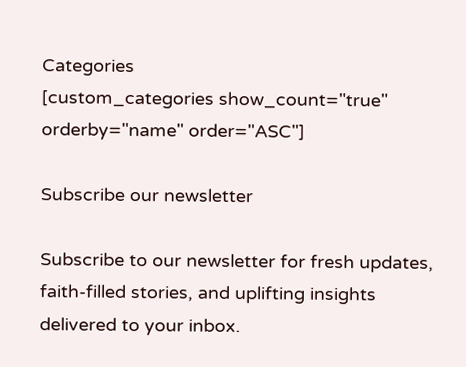Categories
[custom_categories show_count="true" orderby="name" order="ASC"]

Subscribe our newsletter

Subscribe to our newsletter for fresh updates, faith-filled stories, and uplifting insights delivered to your inbox.